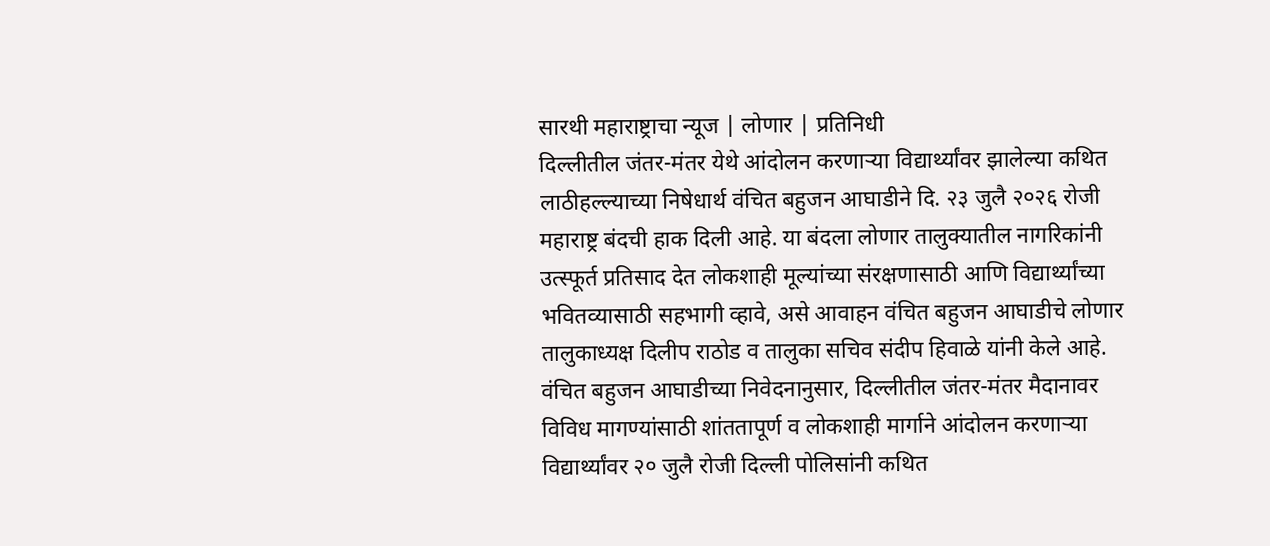सारथी महाराष्ट्राचा न्यूज | लोणार | प्रतिनिधी
दिल्लीतील जंतर-मंतर येथे आंदोलन करणाऱ्या विद्यार्थ्यांवर झालेल्या कथित लाठीहल्ल्याच्या निषेधार्थ वंचित बहुजन आघाडीने दि. २३ जुलै २०२६ रोजी महाराष्ट्र बंदची हाक दिली आहे. या बंदला लोणार तालुक्यातील नागरिकांनी उत्स्फूर्त प्रतिसाद देत लोकशाही मूल्यांच्या संरक्षणासाठी आणि विद्यार्थ्यांच्या भवितव्यासाठी सहभागी व्हावे, असे आवाहन वंचित बहुजन आघाडीचे लोणार तालुकाध्यक्ष दिलीप राठोड व तालुका सचिव संदीप हिवाळे यांनी केले आहे.
वंचित बहुजन आघाडीच्या निवेदनानुसार, दिल्लीतील जंतर-मंतर मैदानावर विविध मागण्यांसाठी शांततापूर्ण व लोकशाही मार्गाने आंदोलन करणाऱ्या विद्यार्थ्यांवर २० जुलै रोजी दिल्ली पोलिसांनी कथित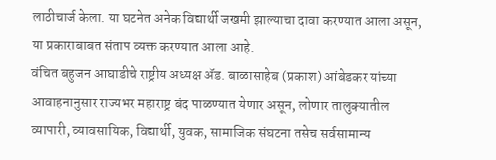लाठीचार्ज केला. या घटनेत अनेक विद्यार्थी जखमी झाल्याचा दावा करण्यात आला असून, या प्रकाराबाबत संताप व्यक्त करण्यात आला आहे.
वंचित बहुजन आघाडीचे राष्ट्रीय अध्यक्ष ॲड. बाळासाहेब (प्रकाश) आंबेडकर यांच्या आवाहनानुसार राज्यभर महाराष्ट्र बंद पाळण्यात येणार असून, लोणार तालुक्यातील व्यापारी, व्यावसायिक, विद्यार्थी, युवक, सामाजिक संघटना तसेच सर्वसामान्य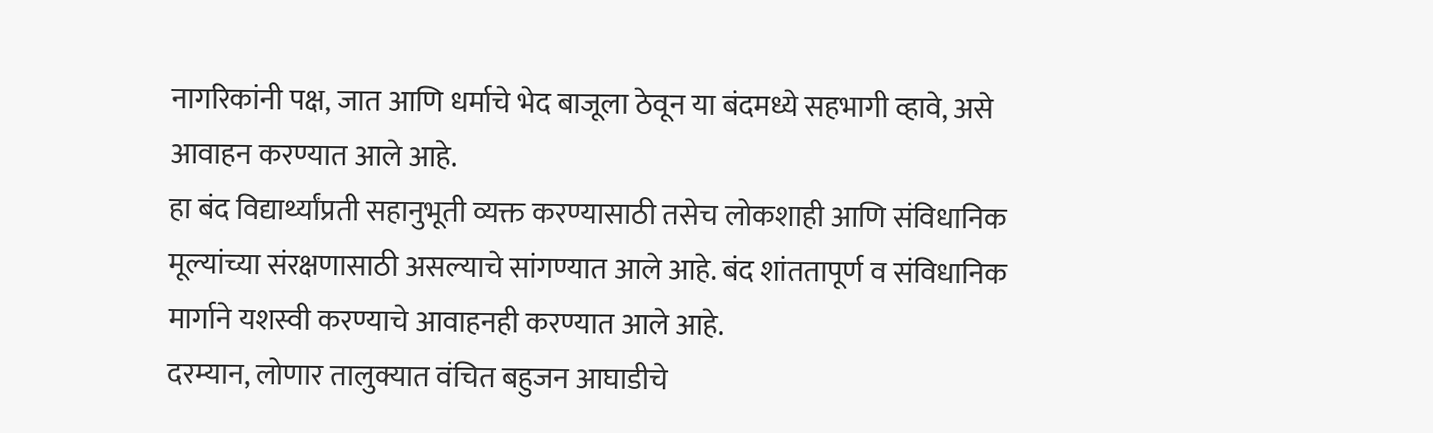नागरिकांनी पक्ष, जात आणि धर्माचे भेद बाजूला ठेवून या बंदमध्ये सहभागी व्हावे, असे आवाहन करण्यात आले आहे.
हा बंद विद्यार्थ्यांप्रती सहानुभूती व्यक्त करण्यासाठी तसेच लोकशाही आणि संविधानिक मूल्यांच्या संरक्षणासाठी असल्याचे सांगण्यात आले आहे. बंद शांततापूर्ण व संविधानिक मार्गाने यशस्वी करण्याचे आवाहनही करण्यात आले आहे.
दरम्यान, लोणार तालुक्यात वंचित बहुजन आघाडीचे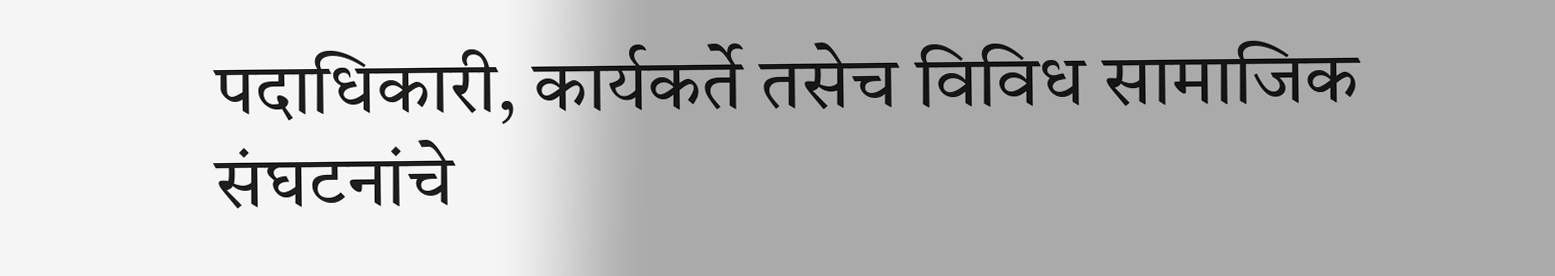पदाधिकारी, कार्यकर्ते तसेच विविध सामाजिक संघटनांचे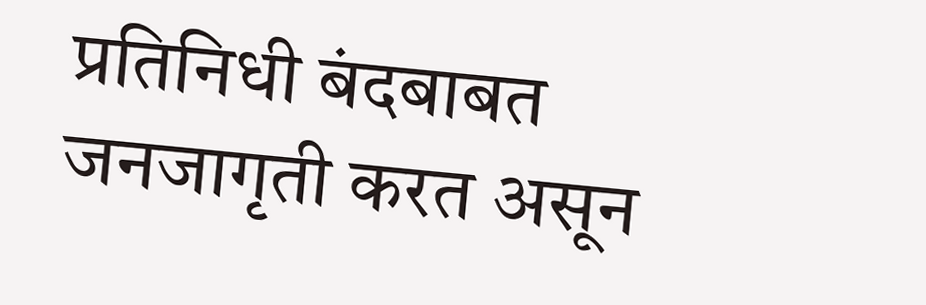प्रतिनिधी बंदबाबत जनजागृती करत असून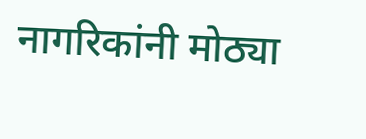नागरिकांनी मोठ्या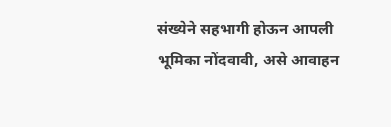संख्येने सहभागी होऊन आपली भूमिका नोंदवावी, असे आवाहन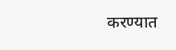करण्यात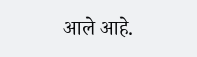आले आहे.